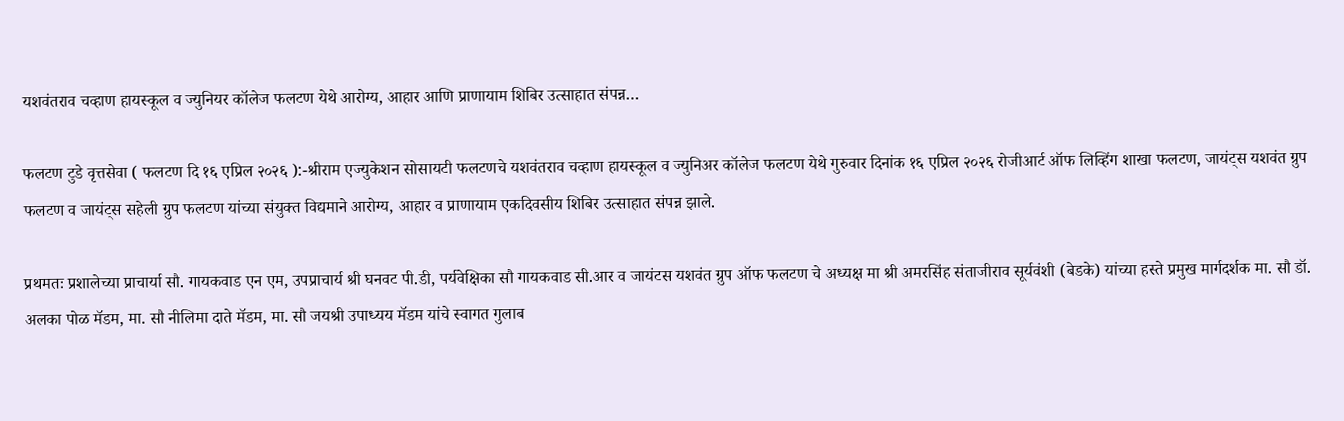यशवंतराव चव्हाण हायस्कूल व ज्युनियर कॉलेज फलटण येथे आरोग्य, आहार आणि प्राणायाम शिबिर उत्साहात संपन्न…

फलटण टुडे वृत्तसेवा ( फलटण दि १६ एप्रिल २०२६ ):-श्रीराम एज्युकेशन सोसायटी फलटणचे यशवंतराव चव्हाण हायस्कूल व ज्युनिअर कॉलेज फलटण येथे गुरुवार दिनांक १६ एप्रिल २०२६ रोजीआर्ट ऑफ लिव्हिंग शाखा फलटण, जायंट्स यशवंत ग्रुप फलटण व जायंट्स सहेली ग्रुप फलटण यांच्या संयुक्त विद्यमाने आरोग्य, आहार व प्राणायाम एकदिवसीय शिबिर उत्साहात संपन्न झाले.

प्रथमतः प्रशालेच्या प्राचार्या सौ. गायकवाड एन एम, उपप्राचार्य श्री घनवट पी.डी, पर्यवेक्षिका सौ गायकवाड सी.आर व जायंटस यशवंत ग्रुप ऑफ फलटण चे अध्यक्ष मा श्री अमरसिंह संताजीराव सूर्यवंशी (बेडके) यांच्या हस्ते प्रमुख मार्गदर्शक मा. सौ डॉ. अलका पोळ मॅडम, मा. सौ नीलिमा दाते मॅडम, मा. सौ जयश्री उपाध्यय मॅडम यांचे स्वागत गुलाब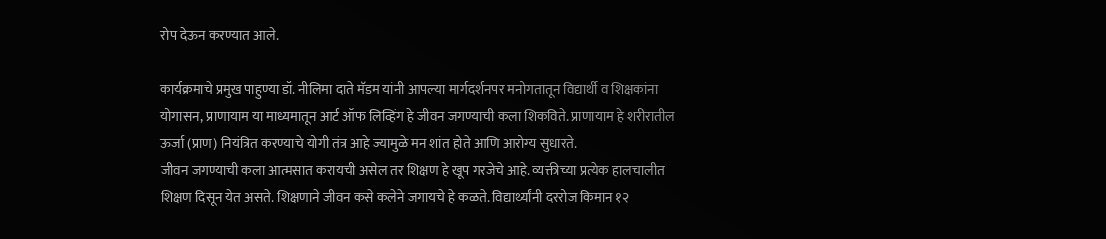रोप देऊन करण्यात आले.

कार्यक्रमाचे प्रमुख पाहुण्या डॉ. नीलिमा दाते मॅडम यांनी आपल्या मार्गदर्शनपर मनोगतातून विद्यार्थी व शिक्षकांना योगासन, प्राणायाम या माध्यमातून आर्ट ऑफ लिव्हिंग हे जीवन जगण्याची कला शिकविते. प्राणायाम हे शरीरातील ऊर्जा (प्राण) नियंत्रित करण्याचे योगी तंत्र आहे ज्यामुळे मन शांत होते आणि आरोग्य सुधारते.
जीवन जगण्याची कला आत्मसात करायची असेल तर शिक्षण हे खूप गरजेचे आहे. व्यक्तीच्या प्रत्येक हालचालीत शिक्षण दिसून येत असते. शिक्षणाने जीवन कसे कलेने जगायचे हे कळते. विद्यार्थ्यांनी दररोज किमान १२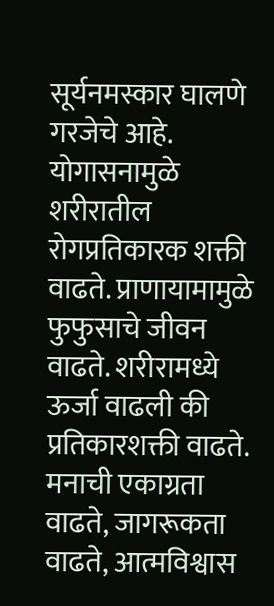सूर्यनमस्कार घालणे गरजेचे आहे. योगासनामुळे शरीरातील रोगप्रतिकारक शक्ती वाढते. प्राणायामामुळे फुफुसाचे जीवन वाढते. शरीरामध्ये ऊर्जा वाढली की प्रतिकारशक्ती वाढते. मनाची एकाग्रता वाढते, जागरूकता वाढते, आत्मविश्वास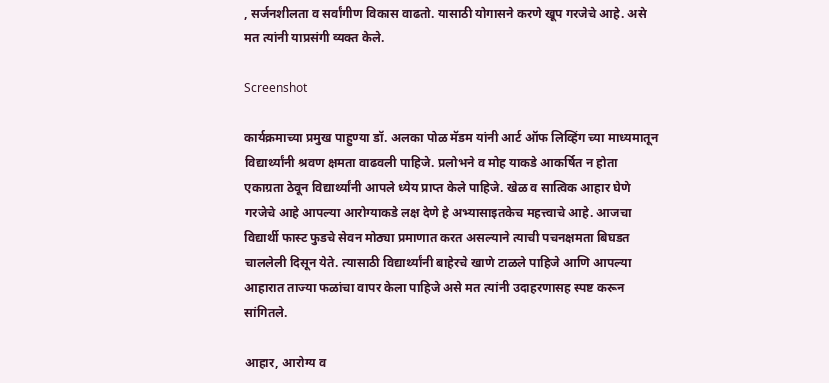, सर्जनशीलता व सर्वांगीण विकास वाढतो. यासाठी योगासने करणे खूप गरजेचे आहे. असे मत त्यांनी याप्रसंगी व्यक्त केले.

Screenshot

कार्यक्रमाच्या प्रमुख पाहुण्या डॉ. अलका पोळ मॅडम यांनी आर्ट ऑफ लिव्हिंग च्या माध्यमातून विद्यार्थ्यांनी श्रवण क्षमता वाढवली पाहिजे. प्रलोभने व मोह याकडे आकर्षित न होता एकाग्रता ठेवून विद्यार्थ्यांनी आपले ध्येय प्राप्त केले पाहिजे. खेळ व सात्विक आहार घेणे गरजेचे आहे आपल्या आरोग्याकडे लक्ष देणे हे अभ्यासाइतकेच महत्त्वाचे आहे. आजचा विद्यार्थी फास्ट फुडचे सेवन मोठ्या प्रमाणात करत असल्याने त्याची पचनक्षमता बिघडत चाललेली दिसून येते. त्यासाठी विद्यार्थ्यांनी बाहेरचे खाणे टाळले पाहिजे आणि आपल्या आहारात ताज्या फळांचा वापर केला पाहिजे असे मत त्यांनी उदाहरणासह स्पष्ट करून सांगितले.

आहार, आरोग्य व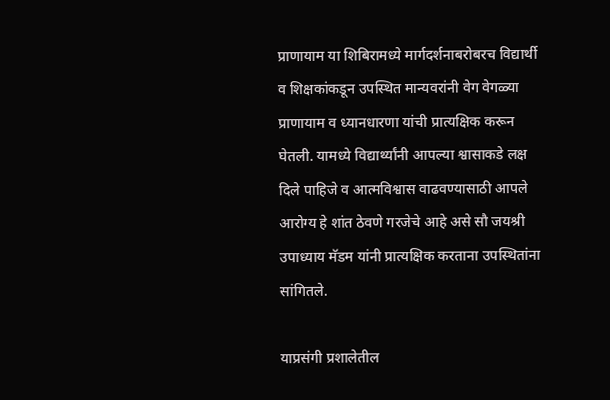प्राणायाम या शिबिरामध्ये मार्गदर्शनाबरोबरच विद्यार्थी व शिक्षकांकडून उपस्थित मान्यवरांनी वेग वेगळ्या प्राणायाम व ध्यानधारणा यांची प्रात्यक्षिक करून घेतली. यामध्ये विद्यार्थ्यांनी आपल्या श्वासाकडे लक्ष दिले पाहिजे व आत्मविश्वास वाढवण्यासाठी आपले आरोग्य हे शांत ठेवणे गरजेचे आहे असे सौ जयश्री उपाध्याय मॅडम यांनी प्रात्यक्षिक करताना उपस्थितांना सांगितले.

याप्रसंगी प्रशालेतील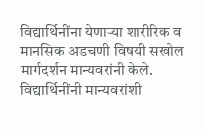विद्यार्थिनींना येणाऱ्या शारीरिक व मानसिक अडचणी विषयी सखोल मार्गदर्शन मान्यवरांनी केले. विद्यार्थिनींनी मान्यवरांशी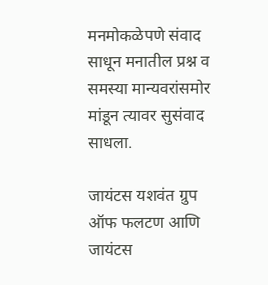मनमोकळेपणे संवाद साधून मनातील प्रश्न व समस्या मान्यवरांसमोर मांडून त्यावर सुसंवाद साधला.

जायंटस यशवंत ग्रुप ऑफ फलटण आणि जायंटस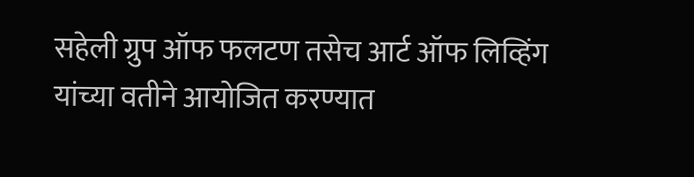सहेली ग्रुप ऑफ फलटण तसेच आर्ट ऑफ लिव्हिंग यांच्या वतीने आयोजित करण्यात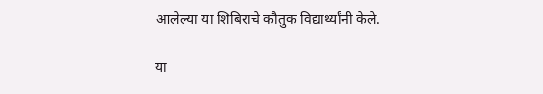आलेल्या या शिबिराचे कौतुक विद्यार्थ्यांनी केले.

या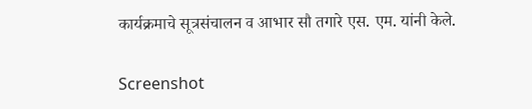कार्यक्रमाचे सूत्रसंचालन व आभार सौ तगारे एस. एम. यांनी केले.

Screenshot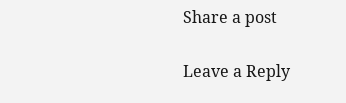Share a post

Leave a Reply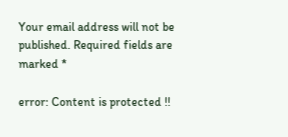Your email address will not be published. Required fields are marked *

error: Content is protected !!